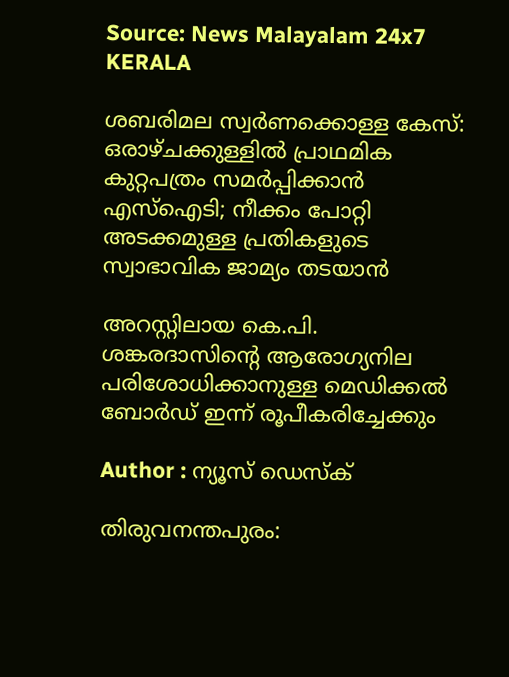Source: News Malayalam 24x7
KERALA

ശബരിമല സ്വർണക്കൊള്ള കേസ്: ഒരാഴ്ചക്കുള്ളിൽ പ്രാഥമിക കുറ്റപത്രം സമർപ്പിക്കാൻ എസ്ഐടി; നീക്കം പോറ്റി അടക്കമുള്ള പ്രതികളുടെ സ്വാഭാവിക ജാമ്യം തടയാൻ

അറസ്റ്റിലായ കെ.പി. ശങ്കരദാസിന്റെ ആരോഗ്യനില പരിശോധിക്കാനുള്ള മെഡിക്കൽ ബോർഡ് ഇന്ന് രൂപീകരിച്ചേക്കും

Author : ന്യൂസ് ഡെസ്ക്

തിരുവനന്തപുരം: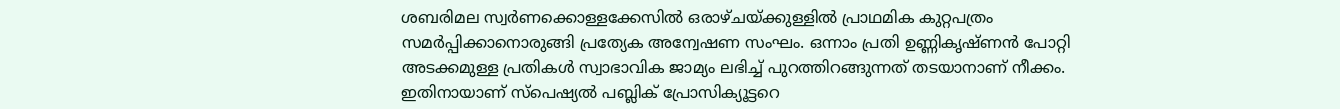ശബരിമല സ്വർണക്കൊള്ളക്കേസിൽ ഒരാഴ്ചയ്ക്കുള്ളിൽ പ്രാഥമിക കുറ്റപത്രം സമർപ്പിക്കാനൊരുങ്ങി പ്രത്യേക അന്വേഷണ സംഘം. ഒന്നാം പ്രതി ഉണ്ണികൃഷ്ണൻ പോറ്റി അടക്കമുള്ള പ്രതികൾ സ്വാഭാവിക ജാമ്യം ലഭിച്ച് പുറത്തിറങ്ങുന്നത് തടയാനാണ് നീക്കം. ഇതിനായാണ് സ്പെഷ്യൽ പബ്ലിക് പ്രോസിക്യൂട്ടറെ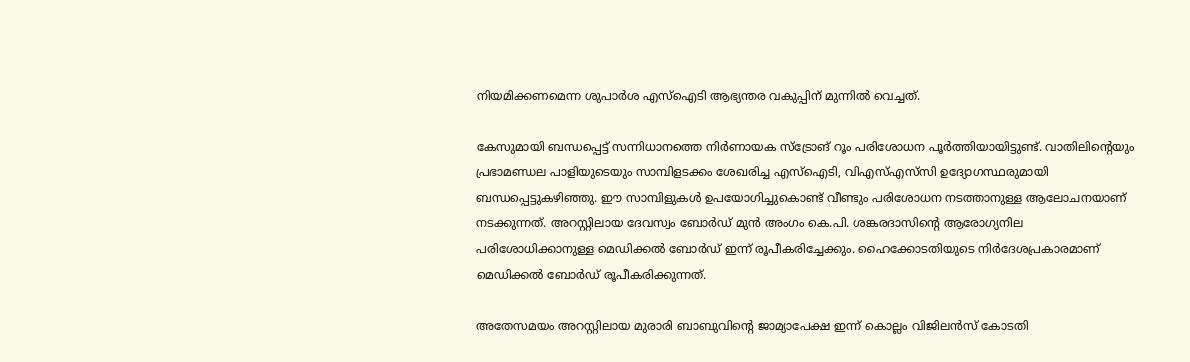നിയമിക്കണമെന്ന ശുപാർശ എസ്ഐടി ആഭ്യന്തര വകുപ്പിന് മുന്നിൽ വെച്ചത്.

കേസുമായി ബന്ധപ്പെട്ട് സന്നിധാനത്തെ നിർണായക സ്ട്രോങ് റൂം പരിശോധന പൂർത്തിയായിട്ടുണ്ട്. വാതിലിന്റെയും പ്രഭാമണ്ഡല പാളിയുടെയും സാമ്പിളടക്കം ശേഖരിച്ച എസ്ഐടി, വിഎസ്എസ്‌സി ഉദ്യോഗസ്ഥരുമായി ബന്ധപ്പെട്ടുകഴിഞ്ഞു. ഈ സാമ്പിളുകൾ ഉപയോഗിച്ചുകൊണ്ട് വീണ്ടും പരിശോധന നടത്താനുള്ള ആലോചനയാണ് നടക്കുന്നത്. അറസ്റ്റിലായ ദേവസ്വം ബോർഡ് മുൻ അംഗം കെ.പി. ശങ്കരദാസിന്റെ ആരോഗ്യനില പരിശോധിക്കാനുള്ള മെഡിക്കൽ ബോർഡ് ഇന്ന് രൂപീകരിച്ചേക്കും. ഹൈക്കോടതിയുടെ നിർദേശപ്രകാരമാണ് മെഡിക്കൽ ബോർഡ് രൂപീകരിക്കുന്നത്.

അതേസമയം അറസ്റ്റിലായ മുരാരി ബാബുവിൻ്റെ ജാമ്യാപേക്ഷ ഇന്ന് കൊല്ലം വിജിലൻസ് കോടതി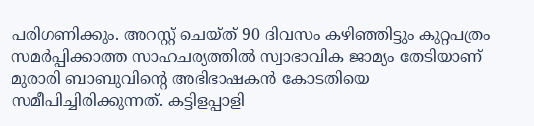പരിഗണിക്കും. അറസ്റ്റ് ചെയ്ത് 90 ദിവസം കഴിഞ്ഞിട്ടും കുറ്റപത്രം സമർപ്പിക്കാത്ത സാഹചര്യത്തിൽ സ്വാഭാവിക ജാമ്യം തേടിയാണ് മുരാരി ബാബുവിൻ്റെ അഭിഭാഷകൻ കോടതിയെ സമീപിച്ചിരിക്കുന്നത്. കട്ടിളപ്പാളി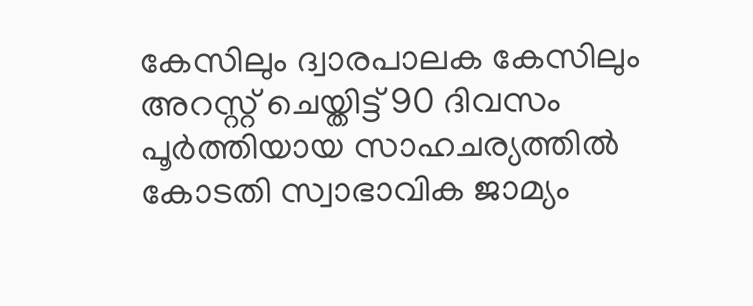കേസിലും ദ്വാരപാലക കേസിലും അറസ്റ്റ് ചെയ്തിട്ട് 90 ദിവസം പൂർത്തിയായ സാഹചര്യത്തിൽ കോടതി സ്വാഭാവിക ജാമ്യം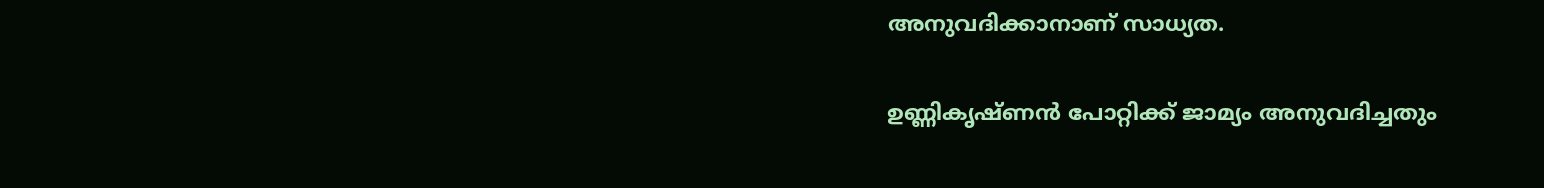അനുവദിക്കാനാണ് സാധ്യത.

ഉണ്ണികൃഷ്ണൻ പോറ്റിക്ക് ജാമ്യം അനുവദിച്ചതും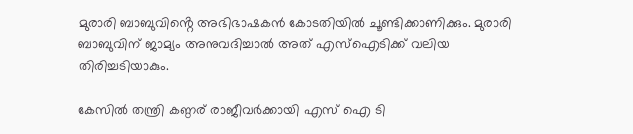മുരാരി ബാബുവിൻ്റെ അഭിഭാഷകൻ കോടതിയിൽ ചൂണ്ടിക്കാണിക്കും. മുരാരി ബാബുവിന് ജാമ്യം അനുവദിച്ചാൽ അത് എസ്ഐടിക്ക് വലിയ തിരിച്ചടിയാകും.

കേസിൽ തന്ത്രി കണ്ഠര് രാജീവർക്കായി എസ് ഐ ടി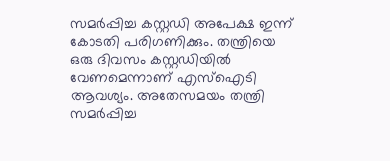സമർപ്പിച്ച കസ്റ്റഡി അപേക്ഷ ഇന്ന് കോടതി പരിഗണിക്കും. തന്ത്രിയെ ഒരു ദിവസം കസ്റ്റഡിയിൽ വേണമെന്നാണ് എസ്ഐടി ആവശ്യം. അതേസമയം തന്ത്രി സമർപ്പിച്ച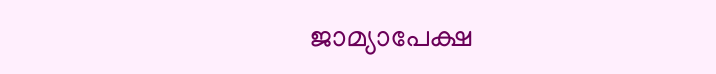ജാമ്യാപേക്ഷ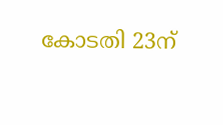കോടതി 23ന്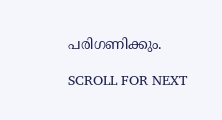പരിഗണിക്കും.

SCROLL FOR NEXT